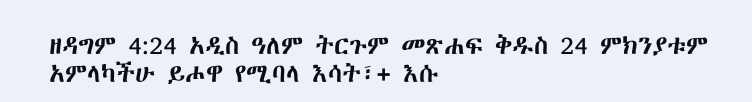ዘዳግም 4:24 አዲስ ዓለም ትርጉም መጽሐፍ ቅዱስ 24 ምክንያቱም አምላካችሁ ይሖዋ የሚባላ እሳት፣+ እሱ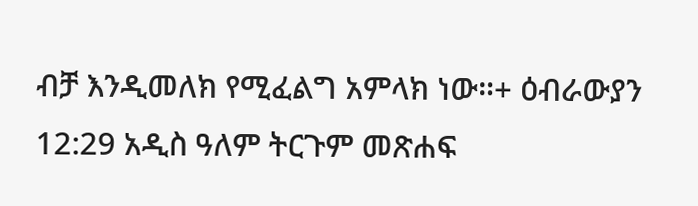ብቻ እንዲመለክ የሚፈልግ አምላክ ነው።+ ዕብራውያን 12:29 አዲስ ዓለም ትርጉም መጽሐፍ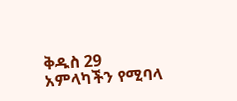ቅዱስ 29 አምላካችን የሚባላ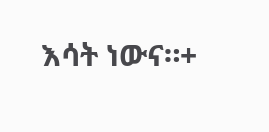እሳት ነውና።+